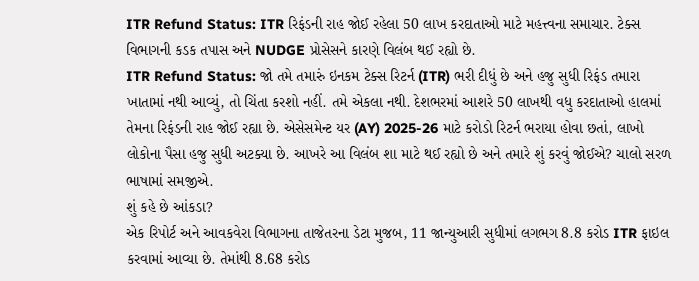ITR Refund Status: ITR રિફંડની રાહ જોઈ રહેલા 50 લાખ કરદાતાઓ માટે મહત્ત્વના સમાચાર. ટેક્સ વિભાગની કડક તપાસ અને NUDGE પ્રોસેસને કારણે વિલંબ થઈ રહ્યો છે.
ITR Refund Status: જો તમે તમારું ઇનકમ ટેક્સ રિટર્ન (ITR) ભરી દીધું છે અને હજુ સુધી રિફંડ તમારા ખાતામાં નથી આવ્યું, તો ચિંતા કરશો નહીં. તમે એકલા નથી. દેશભરમાં આશરે 50 લાખથી વધુ કરદાતાઓ હાલમાં તેમના રિફંડની રાહ જોઈ રહ્યા છે. એસેસમેન્ટ યર (AY) 2025-26 માટે કરોડો રિટર્ન ભરાયા હોવા છતાં, લાખો લોકોના પૈસા હજુ સુધી અટક્યા છે. આખરે આ વિલંબ શા માટે થઈ રહ્યો છે અને તમારે શું કરવું જોઈએ? ચાલો સરળ ભાષામાં સમજીએ.
શું કહે છે આંકડા?
એક રિપોર્ટ અને આવકવેરા વિભાગના તાજેતરના ડેટા મુજબ, 11 જાન્યુઆરી સુધીમાં લગભગ 8.8 કરોડ ITR ફાઇલ કરવામાં આવ્યા છે. તેમાંથી 8.68 કરોડ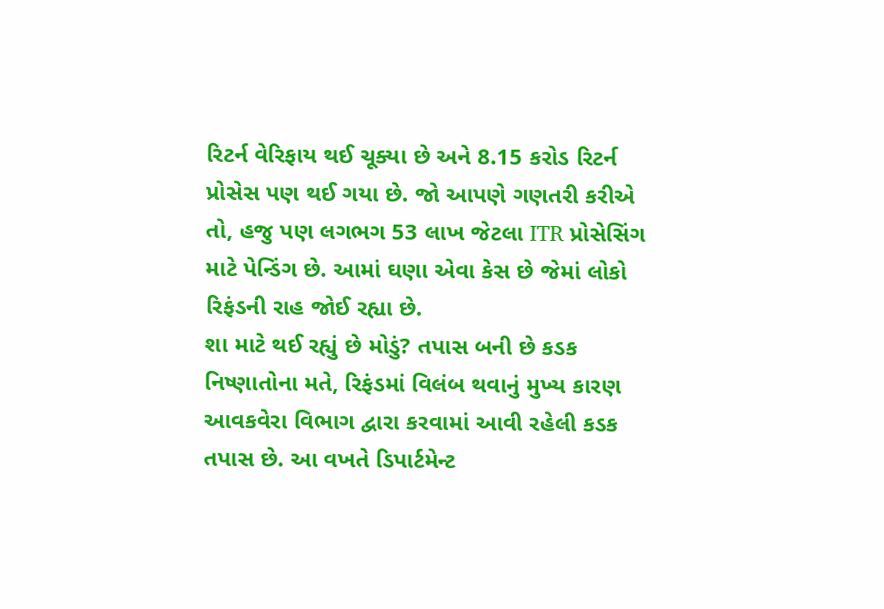રિટર્ન વેરિફાય થઈ ચૂક્યા છે અને 8.15 કરોડ રિટર્ન પ્રોસેસ પણ થઈ ગયા છે. જો આપણે ગણતરી કરીએ તો, હજુ પણ લગભગ 53 લાખ જેટલા ITR પ્રોસેસિંગ માટે પેન્ડિંગ છે. આમાં ઘણા એવા કેસ છે જેમાં લોકો રિફંડની રાહ જોઈ રહ્યા છે.
શા માટે થઈ રહ્યું છે મોડું? તપાસ બની છે કડક
નિષ્ણાતોના મતે, રિફંડમાં વિલંબ થવાનું મુખ્ય કારણ આવકવેરા વિભાગ દ્વારા કરવામાં આવી રહેલી કડક તપાસ છે. આ વખતે ડિપાર્ટમેન્ટ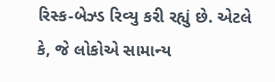રિસ્ક-બેઝ્ડ રિવ્યુ કરી રહ્યું છે. એટલે કે, જે લોકોએ સામાન્ય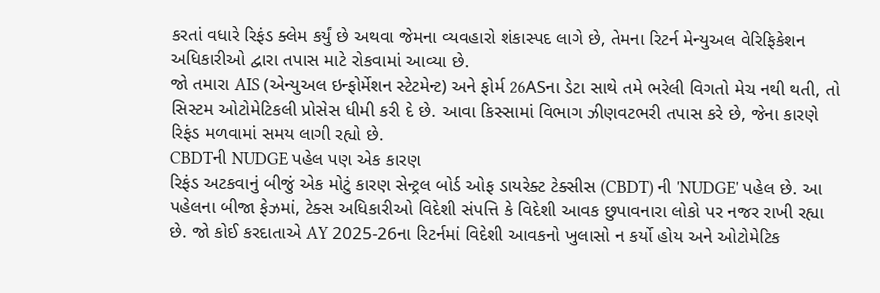કરતાં વધારે રિફંડ ક્લેમ કર્યું છે અથવા જેમના વ્યવહારો શંકાસ્પદ લાગે છે, તેમના રિટર્ન મેન્યુઅલ વેરિફિકેશન અધિકારીઓ દ્વારા તપાસ માટે રોકવામાં આવ્યા છે.
જો તમારા AIS (એન્યુઅલ ઇન્ફોર્મેશન સ્ટેટમેન્ટ) અને ફોર્મ 26ASના ડેટા સાથે તમે ભરેલી વિગતો મેચ નથી થતી, તો સિસ્ટમ ઓટોમેટિકલી પ્રોસેસ ધીમી કરી દે છે. આવા કિસ્સામાં વિભાગ ઝીણવટભરી તપાસ કરે છે, જેના કારણે રિફંડ મળવામાં સમય લાગી રહ્યો છે.
CBDTની NUDGE પહેલ પણ એક કારણ
રિફંડ અટકવાનું બીજું એક મોટું કારણ સેન્ટ્રલ બોર્ડ ઓફ ડાયરેક્ટ ટેક્સીસ (CBDT) ની 'NUDGE' પહેલ છે. આ પહેલના બીજા ફેઝમાં, ટેક્સ અધિકારીઓ વિદેશી સંપત્તિ કે વિદેશી આવક છુપાવનારા લોકો પર નજર રાખી રહ્યા છે. જો કોઈ કરદાતાએ AY 2025-26ના રિટર્નમાં વિદેશી આવકનો ખુલાસો ન કર્યો હોય અને ઓટોમેટિક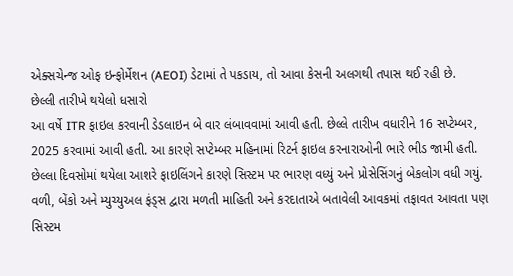એક્સચેન્જ ઓફ ઇન્ફોર્મેશન (AEOI) ડેટામાં તે પકડાય, તો આવા કેસની અલગથી તપાસ થઈ રહી છે.
છેલ્લી તારીખે થયેલો ધસારો
આ વર્ષે ITR ફાઇલ કરવાની ડેડલાઇન બે વાર લંબાવવામાં આવી હતી. છેલ્લે તારીખ વધારીને 16 સપ્ટેમ્બર, 2025 કરવામાં આવી હતી. આ કારણે સપ્ટેમ્બર મહિનામાં રિટર્ન ફાઇલ કરનારાઓની ભારે ભીડ જામી હતી. છેલ્લા દિવસોમાં થયેલા આશરે ફાઇલિંગને કારણે સિસ્ટમ પર ભારણ વધ્યું અને પ્રોસેસિંગનું બેકલોગ વધી ગયું. વળી, બેંકો અને મ્યુચ્યુઅલ ફંડ્સ દ્વારા મળતી માહિતી અને કરદાતાએ બતાવેલી આવકમાં તફાવત આવતા પણ સિસ્ટમ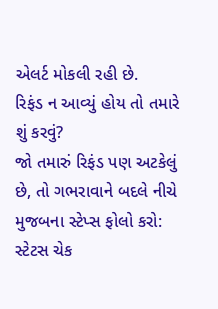એલર્ટ મોકલી રહી છે.
રિફંડ ન આવ્યું હોય તો તમારે શું કરવું?
જો તમારું રિફંડ પણ અટકેલું છે, તો ગભરાવાને બદલે નીચે મુજબના સ્ટેપ્સ ફોલો કરો:
સ્ટેટસ ચેક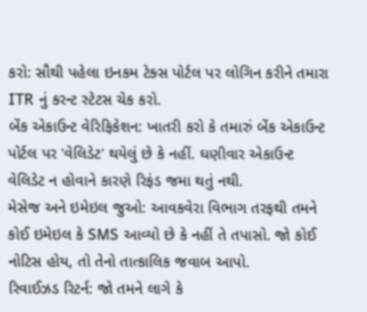કરો: સૌથી પહેલા ઇનકમ ટેક્સ પોર્ટલ પર લોગિન કરીને તમારા ITR નું કરન્ટ સ્ટેટસ ચેક કરો.
બેંક એકાઉન્ટ વેરિફિકેશન: ખાતરી કરો કે તમારું બેંક એકાઉન્ટ પોર્ટલ પર 'વેલિડેટ' થયેલું છે કે નહીં. ઘણીવાર એકાઉન્ટ વેલિડેટ ન હોવાને કારણે રિફંડ જમા થતું નથી.
મેસેજ અને ઇમેઇલ જુઓ: આવકવેરા વિભાગ તરફથી તમને કોઈ ઇમેઇલ કે SMS આવ્યો છે કે નહીં તે તપાસો. જો કોઈ નોટિસ હોય, તો તેનો તાત્કાલિક જવાબ આપો.
રિવાઈઝડ રિટર્ન: જો તમને લાગે કે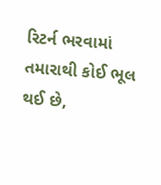રિટર્ન ભરવામાં તમારાથી કોઈ ભૂલ થઈ છે,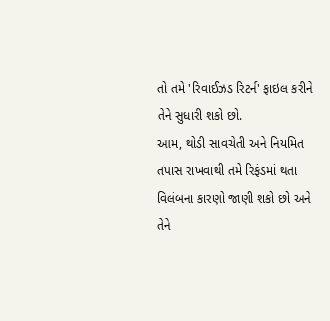તો તમે 'રિવાઈઝડ રિટર્ન' ફાઇલ કરીને તેને સુધારી શકો છો.
આમ, થોડી સાવચેતી અને નિયમિત તપાસ રાખવાથી તમે રિફંડમાં થતા વિલંબના કારણો જાણી શકો છો અને તેને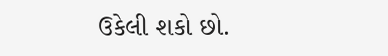ઉકેલી શકો છો.